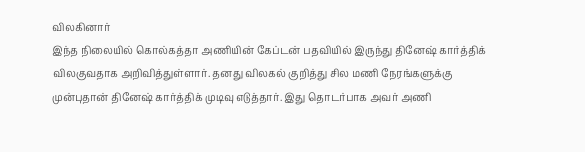விலகினார்
இந்த நிலையில் கொல்கத்தா அணியின் கேப்டன் பதவியில் இருந்து தினேஷ் கார்த்திக் விலகுவதாக அறிவித்துள்ளார். தனது விலகல் குறித்து சில மணி நேரங்களுக்கு முன்புதான் தினேஷ் கார்த்திக் முடிவு எடுத்தார். இது தொடர்பாக அவர் அணி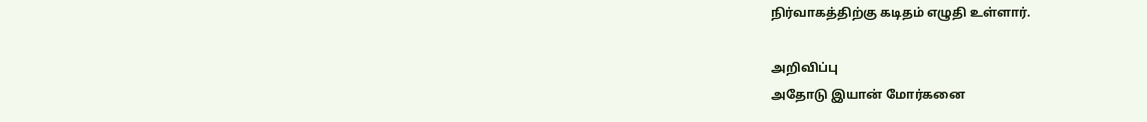நிர்வாகத்திற்கு கடிதம் எழுதி உள்ளார்.

அறிவிப்பு
அதோடு இயான் மோர்கனை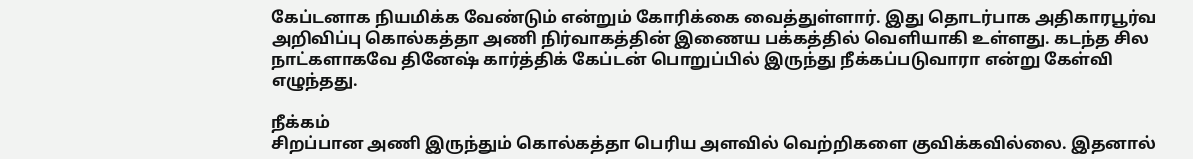கேப்டனாக நியமிக்க வேண்டும் என்றும் கோரிக்கை வைத்துள்ளார். இது தொடர்பாக அதிகாரபூர்வ அறிவிப்பு கொல்கத்தா அணி நிர்வாகத்தின் இணைய பக்கத்தில் வெளியாகி உள்ளது. கடந்த சில நாட்களாகவே தினேஷ் கார்த்திக் கேப்டன் பொறுப்பில் இருந்து நீக்கப்படுவாரா என்று கேள்வி எழுந்தது.

நீக்கம்
சிறப்பான அணி இருந்தும் கொல்கத்தா பெரிய அளவில் வெற்றிகளை குவிக்கவில்லை. இதனால்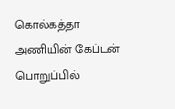கொல்கத்தா அணியின் கேப்டன் பொறுப்பில்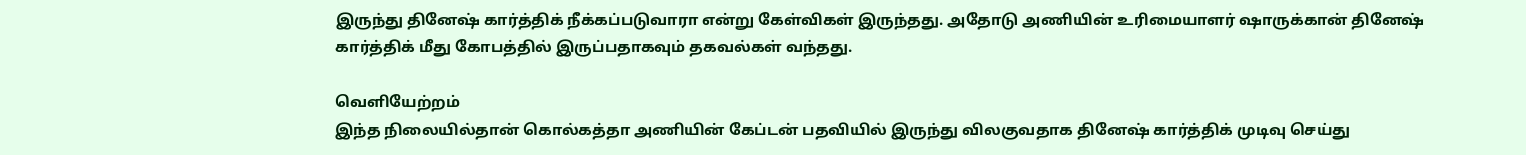இருந்து தினேஷ் கார்த்திக் நீக்கப்படுவாரா என்று கேள்விகள் இருந்தது. அதோடு அணியின் உரிமையாளர் ஷாருக்கான் தினேஷ் கார்த்திக் மீது கோபத்தில் இருப்பதாகவும் தகவல்கள் வந்தது.

வெளியேற்றம்
இந்த நிலையில்தான் கொல்கத்தா அணியின் கேப்டன் பதவியில் இருந்து விலகுவதாக தினேஷ் கார்த்திக் முடிவு செய்து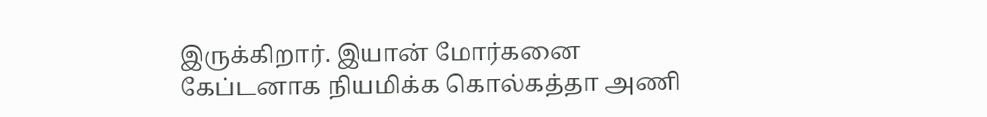இருக்கிறார். இயான் மோர்கனை கேப்டனாக நியமிக்க கொல்கத்தா அணி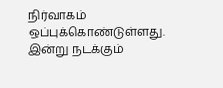நிர்வாகம் ஒப்புக்கொண்டுள்ளது. இன்று நடக்கும்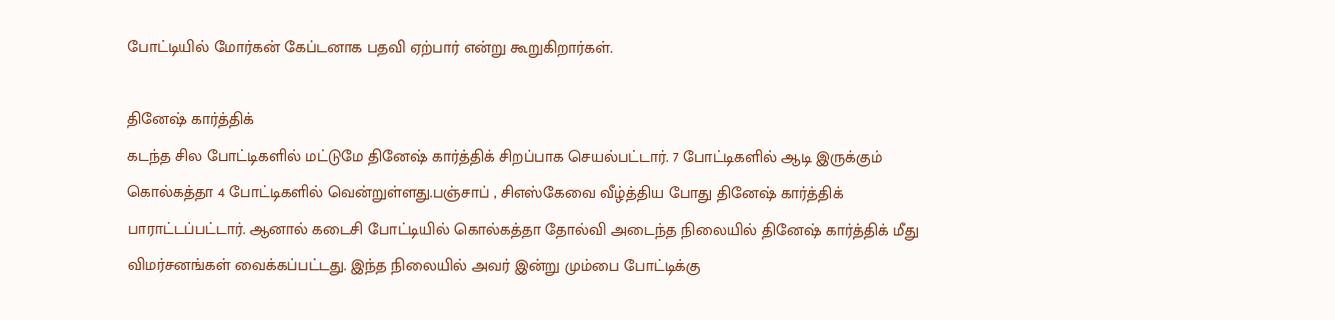போட்டியில் மோர்கன் கேப்டனாக பதவி ஏற்பார் என்று கூறுகிறார்கள்.

தினேஷ் கார்த்திக்
கடந்த சில போட்டிகளில் மட்டுமே தினேஷ் கார்த்திக் சிறப்பாக செயல்பட்டார். 7 போட்டிகளில் ஆடி இருக்கும் கொல்கத்தா 4 போட்டிகளில் வென்றுள்ளது.பஞ்சாப் , சிஎஸ்கேவை வீழ்த்திய போது தினேஷ் கார்த்திக் பாராட்டப்பட்டார். ஆனால் கடைசி போட்டியில் கொல்கத்தா தோல்வி அடைந்த நிலையில் தினேஷ் கார்த்திக் மீது விமர்சனங்கள் வைக்கப்பட்டது. இந்த நிலையில் அவர் இன்று மும்பை போட்டிக்கு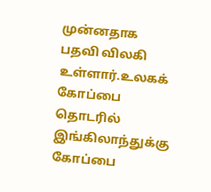முன்னதாக பதவி விலகி உள்ளார்.உலகக் கோப்பை தொடரில் இங்கிலாந்துக்கு கோப்பை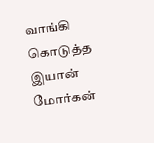வாங்கி கொடுத்த இயான் மோர்கன்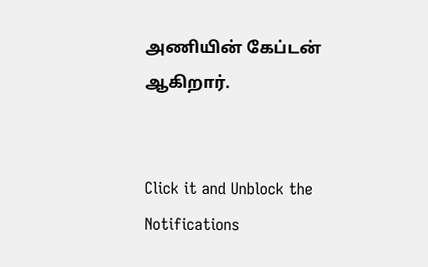அணியின் கேப்டன் ஆகிறார்.


Click it and Unblock the Notifications